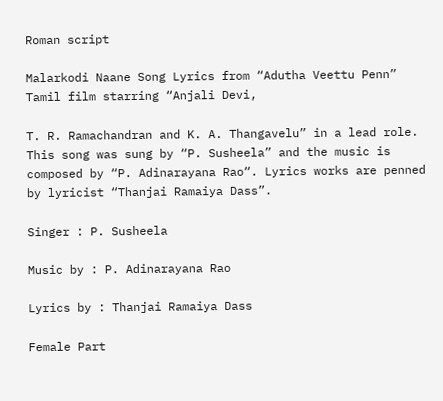Roman script

Malarkodi Naane Song Lyrics from “Adutha Veettu Penn” Tamil film starring “Anjali Devi,

T. R. Ramachandran and K. A. Thangavelu” in a lead role. This song was sung by “P. Susheela” and the music is composed by “P. Adinarayana Rao“. Lyrics works are penned by lyricist “Thanjai Ramaiya Dass”.

Singer : P. Susheela

Music by : P. Adinarayana Rao

Lyrics by : Thanjai Ramaiya Dass

Female Part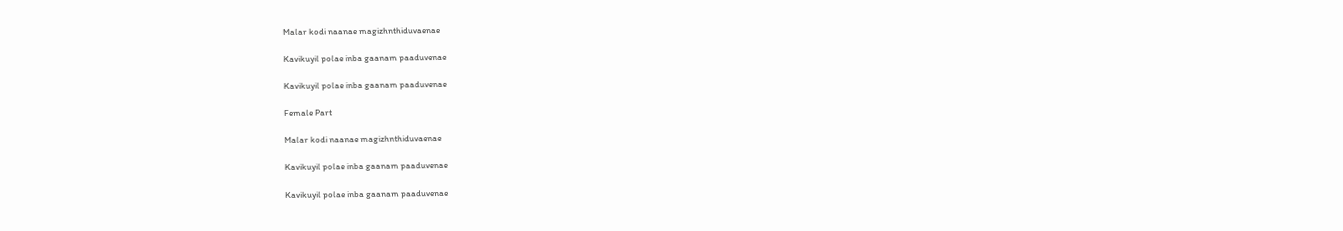Malar kodi naanae magizhnthiduvaenae

Kavikuyil polae inba gaanam paaduvenae

Kavikuyil polae inba gaanam paaduvenae

Female Part

Malar kodi naanae magizhnthiduvaenae

Kavikuyil polae inba gaanam paaduvenae

Kavikuyil polae inba gaanam paaduvenae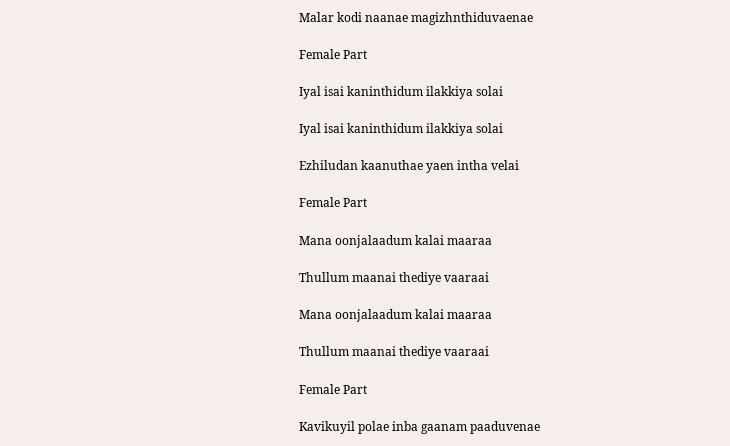Malar kodi naanae magizhnthiduvaenae

Female Part

Iyal isai kaninthidum ilakkiya solai

Iyal isai kaninthidum ilakkiya solai

Ezhiludan kaanuthae yaen intha velai

Female Part

Mana oonjalaadum kalai maaraa

Thullum maanai thediye vaaraai

Mana oonjalaadum kalai maaraa

Thullum maanai thediye vaaraai

Female Part

Kavikuyil polae inba gaanam paaduvenae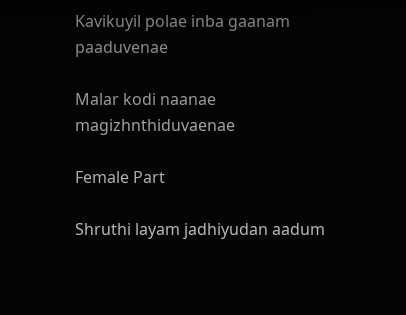Kavikuyil polae inba gaanam paaduvenae

Malar kodi naanae magizhnthiduvaenae

Female Part

Shruthi layam jadhiyudan aadum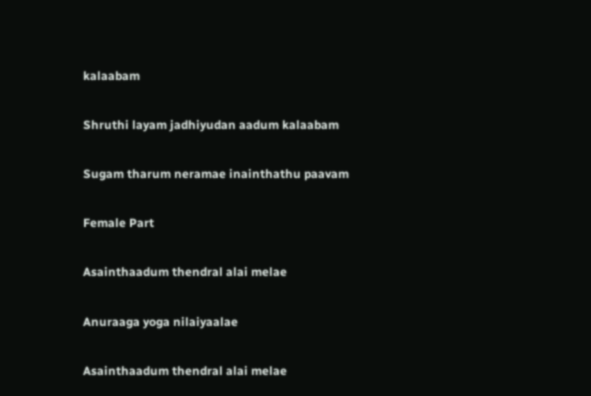kalaabam

Shruthi layam jadhiyudan aadum kalaabam

Sugam tharum neramae inainthathu paavam

Female Part

Asainthaadum thendral alai melae

Anuraaga yoga nilaiyaalae

Asainthaadum thendral alai melae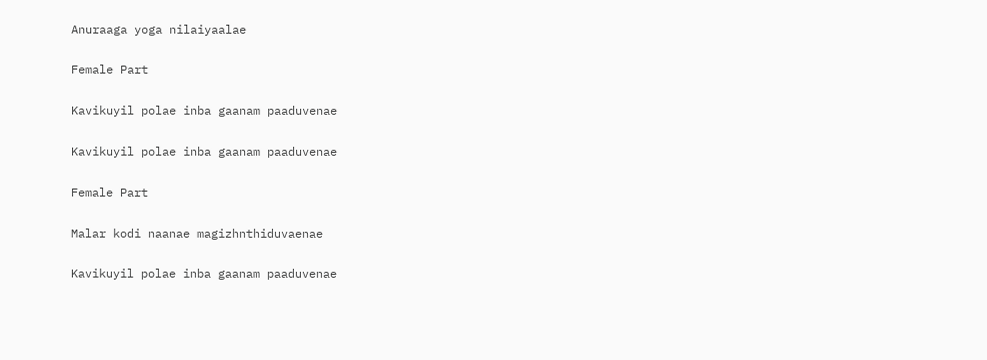Anuraaga yoga nilaiyaalae

Female Part

Kavikuyil polae inba gaanam paaduvenae

Kavikuyil polae inba gaanam paaduvenae

Female Part

Malar kodi naanae magizhnthiduvaenae

Kavikuyil polae inba gaanam paaduvenae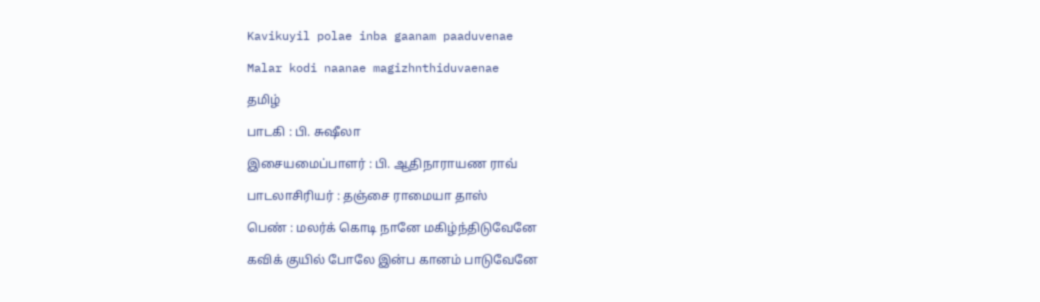Kavikuyil polae inba gaanam paaduvenae

Malar kodi naanae magizhnthiduvaenae

தமிழ்

பாடகி : பி. சுஷீலா

இசையமைப்பாளர் : பி. ஆதிநாராயண ராவ்

பாடலாசிரியர் : தஞ்சை ராமையா தாஸ்

பெண் : மலர்க் கொடி நானே மகிழ்ந்திடுவேனே

கவிக் குயில் போலே இன்ப கானம் பாடுவேனே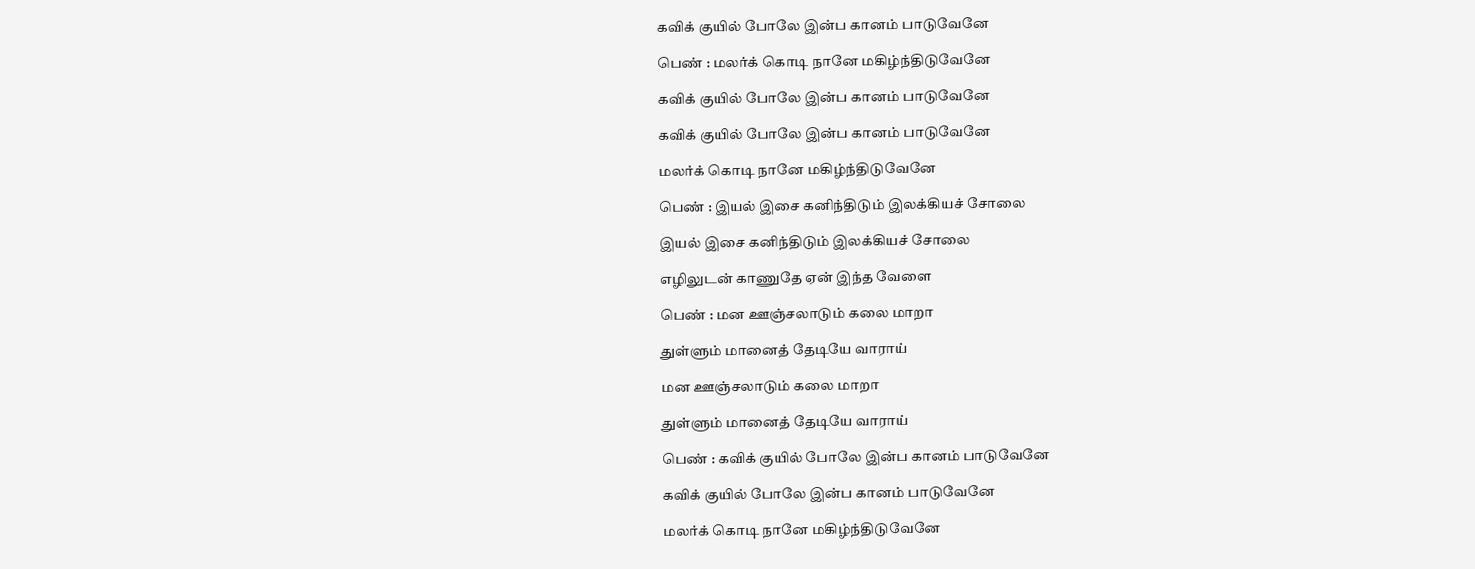கவிக் குயில் போலே இன்ப கானம் பாடுவேனே

பெண் : மலர்க் கொடி நானே மகிழ்ந்திடுவேனே

கவிக் குயில் போலே இன்ப கானம் பாடுவேனே

கவிக் குயில் போலே இன்ப கானம் பாடுவேனே

மலர்க் கொடி நானே மகிழ்ந்திடுவேனே

பெண் : இயல் இசை கனிந்திடும் இலக்கியச் சோலை

இயல் இசை கனிந்திடும் இலக்கியச் சோலை

எழிலுடன் காணுதே ஏன் இந்த வேளை

பெண் : மன ஊஞ்சலாடும் கலை மாறா

துள்ளும் மானைத் தேடியே வாராய்

மன ஊஞ்சலாடும் கலை மாறா

துள்ளும் மானைத் தேடியே வாராய்

பெண் : கவிக் குயில் போலே இன்ப கானம் பாடுவேனே

கவிக் குயில் போலே இன்ப கானம் பாடுவேனே

மலர்க் கொடி நானே மகிழ்ந்திடுவேனே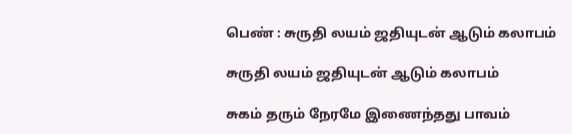பெண் : சுருதி லயம் ஜதியுடன் ஆடும் கலாபம்

சுருதி லயம் ஜதியுடன் ஆடும் கலாபம்

சுகம் தரும் நேரமே இணைந்தது பாவம்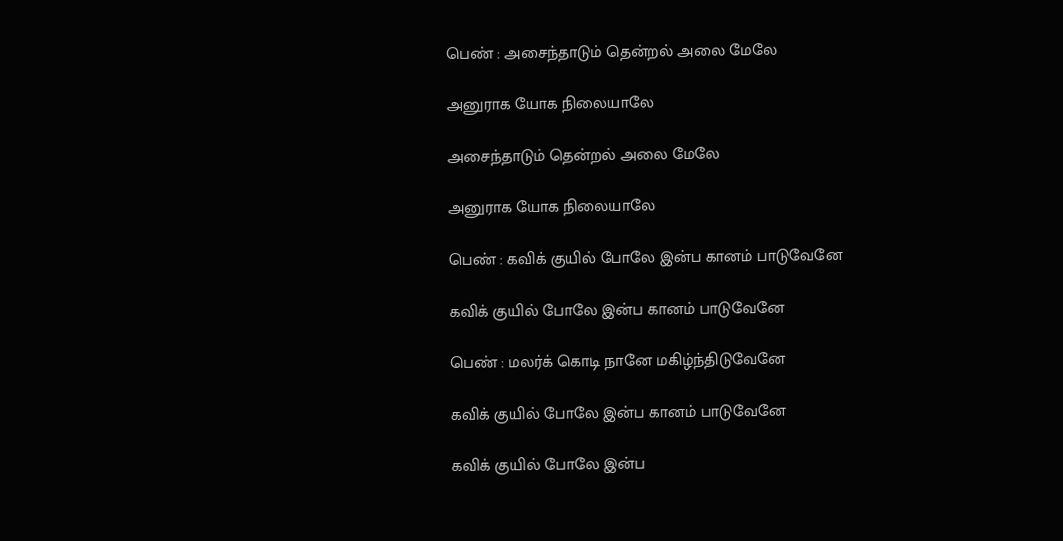பெண் : அசைந்தாடும் தென்றல் அலை மேலே

அனுராக யோக நிலையாலே

அசைந்தாடும் தென்றல் அலை மேலே

அனுராக யோக நிலையாலே

பெண் : கவிக் குயில் போலே இன்ப கானம் பாடுவேனே

கவிக் குயில் போலே இன்ப கானம் பாடுவேனே

பெண் : மலர்க் கொடி நானே மகிழ்ந்திடுவேனே

கவிக் குயில் போலே இன்ப கானம் பாடுவேனே

கவிக் குயில் போலே இன்ப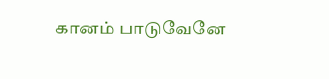கானம் பாடுவேனே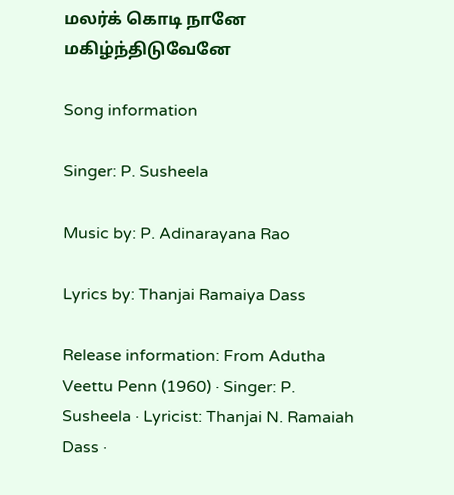மலர்க் கொடி நானே மகிழ்ந்திடுவேனே

Song information

Singer: P. Susheela

Music by: P. Adinarayana Rao

Lyrics by: Thanjai Ramaiya Dass

Release information: From Adutha Veettu Penn (1960) · Singer: P. Susheela · Lyricist: Thanjai N. Ramaiah Dass ·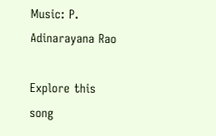Music: P. Adinarayana Rao

Explore this song